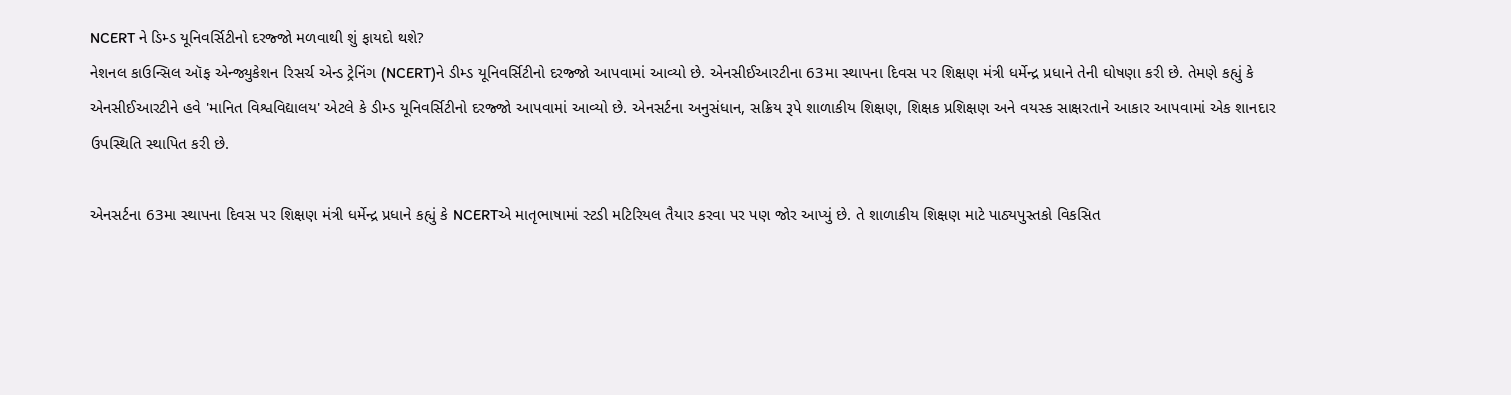NCERT ને ડિમ્ડ યૂનિવર્સિટીનો દરજ્જો મળવાથી શું ફાયદો થશે?
નેશનલ કાઉન્સિલ ઑફ એન્જ્યુકેશન રિસર્ચ એન્ડ ટ્રેનિંગ (NCERT)ને ડીમ્ડ યૂનિવર્સિટીનો દરજ્જો આપવામાં આવ્યો છે. એનસીઈઆરટીના 63મા સ્થાપના દિવસ પર શિક્ષણ મંત્રી ધર્મેન્દ્ર પ્રધાને તેની ઘોષણા કરી છે. તેમણે કહ્યું કે એનસીઈઆરટીને હવે 'માનિત વિશ્વવિદ્યાલય' એટલે કે ડીમ્ડ યૂનિવર્સિટીનો દરજ્જો આપવામાં આવ્યો છે. એનસર્ટના અનુસંધાન, સક્રિય રૂપે શાળાકીય શિક્ષણ, શિક્ષક પ્રશિક્ષણ અને વયસ્ક સાક્ષરતાને આકાર આપવામાં એક શાનદાર ઉપસ્થિતિ સ્થાપિત કરી છે.

એનસર્ટના 63મા સ્થાપના દિવસ પર શિક્ષણ મંત્રી ધર્મેન્દ્ર પ્રધાને કહ્યું કે NCERTએ માતૃભાષામાં સ્ટડી મટિરિયલ તૈયાર કરવા પર પણ જોર આપ્યું છે. તે શાળાકીય શિક્ષણ માટે પાઠ્યપુસ્તકો વિકસિત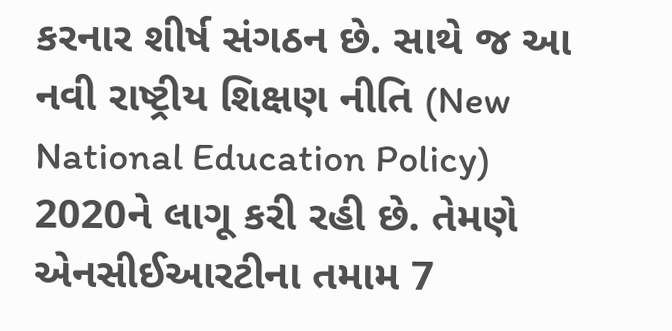કરનાર શીર્ષ સંગઠન છે. સાથે જ આ નવી રાષ્ટ્રીય શિક્ષણ નીતિ (New National Education Policy) 2020ને લાગૂ કરી રહી છે. તેમણે એનસીઈઆરટીના તમામ 7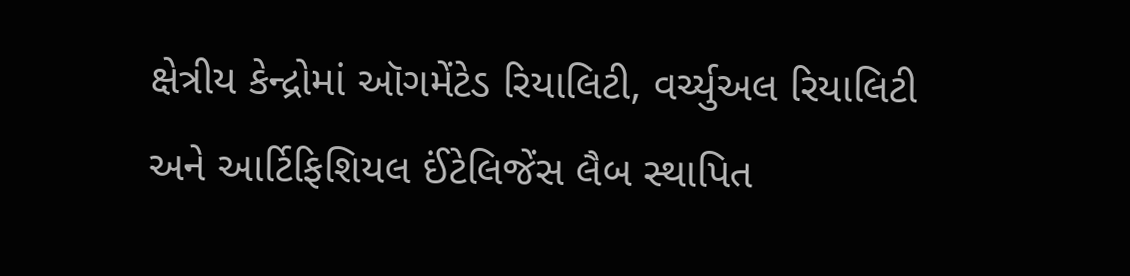ક્ષેત્રીય કેન્દ્રોમાં ઑગમેંટેડ રિયાલિટી, વર્ચ્યુઅલ રિયાલિટી અને આર્ટિફિશિયલ ઈંટેલિજેંસ લૈબ સ્થાપિત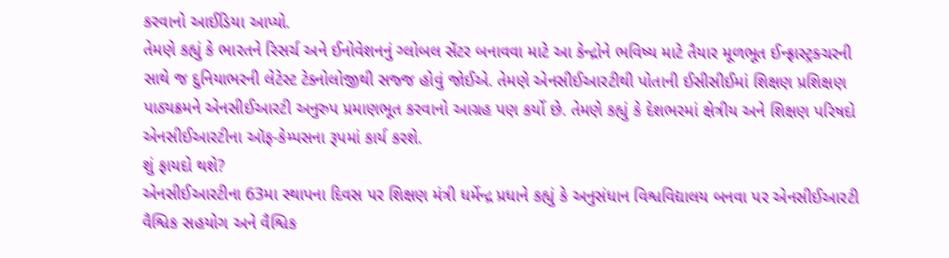કરવાનો આઈડિયા આપ્યો.
તેમણે કહ્યું કે ભારતને રિસર્ચ અને ઈનોવેશનનું ગ્લોબલ સેંટર બનાવવા માટે આ કેન્દ્રોને ભવિષ્ય માટે તૈયાર મૂળભૂત ઈન્ફ્રાસ્ટ્રક્ચરની સાથે જ દુનિયાભરની લેટેસ્ટ ટેક્નોલોજીથી સજ્જ હોવું જોઈએ. તેમણે એનસીઈઆરટીથી પોતાની ઈસીસીઈમાં શિક્ષણ પ્રશિક્ષણ પાઠ્યક્રમને એનસીઈઆરટી અનુરુપ પ્રમાણભૂત કરવાનો આગ્રહ પણ કર્યો છે. તેમણે કહ્યું કે દેશભરમાં ક્ષેત્રીય અને શિક્ષણ પરિષદો એનસીઈઆરટીના ઑફ-કેમ્પસના રૂપમાં કાર્ય કરશે.
શું ફાયદો થશે?
એનસીઈઆરટીના 63મા સ્થાપના દિવસ પર શિક્ષણ મંત્રી ધર્મેન્દ્ર પ્રધાને કહ્યું કે અનુસંધાન વિશ્વવિદ્યાલય બનવા પર એનસીઈઆરટી વૈશ્વિક સહયોગ અને વૈશ્વિક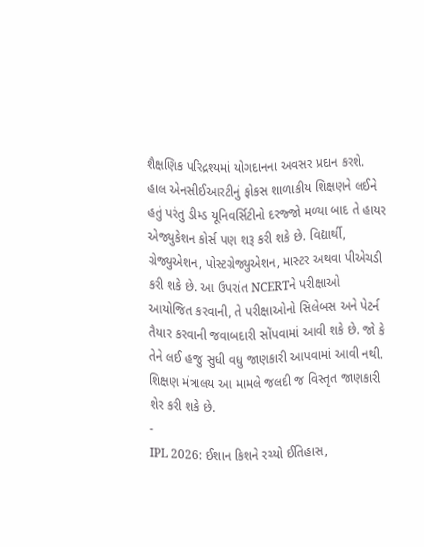શૈક્ષણિક પરિદ્રશ્યમાં યોગદાનના અવસર પ્રદાન કરશે. હાલ એનસીઈઆરટીનું ફોકસ શાળાકીય શિક્ષણને લઈને હતું પરંતુ ડીમ્ડ યૂનિવર્સિટીનો દરજ્જો મળ્યા બાદ તે હાયર એજ્યુકેશન કોર્સ પણ શરૂ કરી શકે છે. વિદ્યાર્થી, ગ્રેજ્યુએશન, પોસ્ટગ્રેજ્યુએશન, માસ્ટર અથવા પીએચડી કરી શકે છે. આ ઉપરાંત NCERTને પરીક્ષાઓ આયોજિત કરવાની, તે પરીક્ષાઓનો સિલેબસ અને પેટર્ન તૈયાર કરવાની જવાબદારી સોંપવામાં આવી શકે છે. જો કે તેને લઈ હજુ સુધી વધુ જાણકારી આપવામાં આવી નથી. શિક્ષણ મંત્રાલય આ મામલે જલદી જ વિસ્તૃત જાણકારી શેર કરી શકે છે.
-
IPL 2026: ઈશાન કિશને રચ્યો ઈતિહાસ,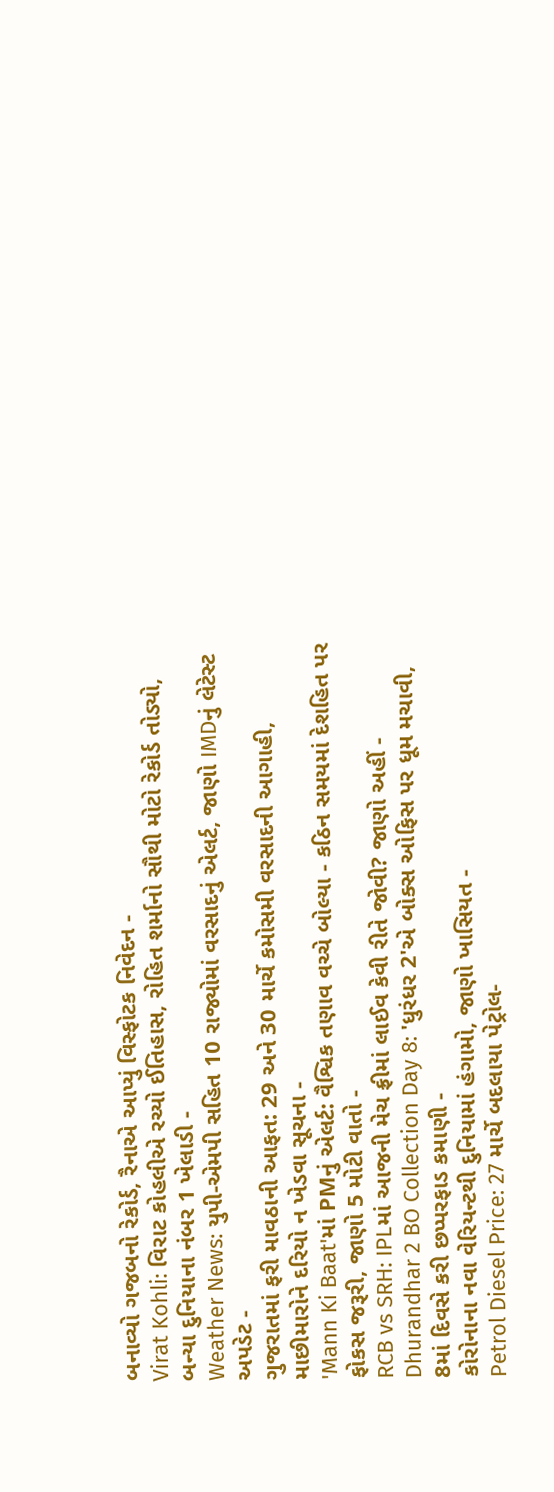બનાવ્યો ગજબનો રેકોર્ડ, રૈનાએ આપ્યું વિસ્ફોટક નિવેદન -
Virat Kohli: વિરાટ કોહલીએ રચ્યો ઈતિહાસ, રોહિત શર્માનો સૌથી મોટો રેકોર્ડ તોડ્યો, બન્યા દુનિયાના નંબર 1 ખેલાડી -
Weather News: યુપી-એમપી સહિત 10 રાજ્યોમાં વરસાદનું એલર્ટ, જાણો IMDનું લેટેસ્ટ અપડેટ -
ગુજરાતમાં ફરી માવઠાની આફત: 29 અને 30 માર્ચે કમોસમી વરસાદની આગાહી, માછીમારોને દરિયો ન ખેડવા સૂચના -
'Mann Ki Baat'માં PMનું એલર્ટ: વૈશ્વિક તણાવ વચ્ચે બોલ્યા - કઠિન સમયમાં દેશહિત પર ફોકસ જરૂરી, જાણો 5 મોટી વાતો -
RCB vs SRH: IPLમાં આજની મેચ ફ્રીમાં લાઈવ કેવી રીતે જોવી? જાણો અહીં -
Dhurandhar 2 BO Collection Day 8: 'ધુરંધર 2'એ બોક્સ ઓફિસ પર ધૂમ મચાવી, 8માં દિવસે કરી છપ્પરફાડ કમાણી -
કોરોનાના નવા વેરિયન્ટથી દુનિયામાં હંગામો, જાણો ખાસિયત -
Petrol Diesel Price: 27 માર્ચે બદલાયા પેટ્રોલ-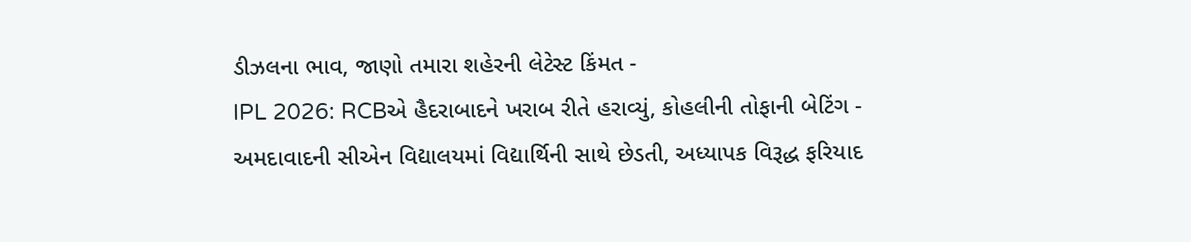ડીઝલના ભાવ, જાણો તમારા શહેરની લેટેસ્ટ કિંમત -
IPL 2026: RCBએ હૈદરાબાદને ખરાબ રીતે હરાવ્યું, કોહલીની તોફાની બેટિંગ -
અમદાવાદની સીએન વિદ્યાલયમાં વિદ્યાર્થિની સાથે છેડતી, અધ્યાપક વિરૂદ્ધ ફરિયાદ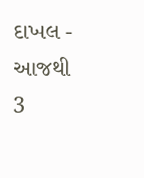દાખલ -
આજથી 3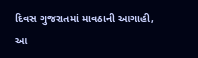દિવસ ગુજરાતમાં માવઠાની આગાહી, આ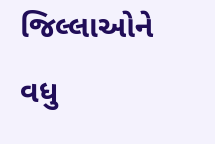જિલ્લાઓને વધુ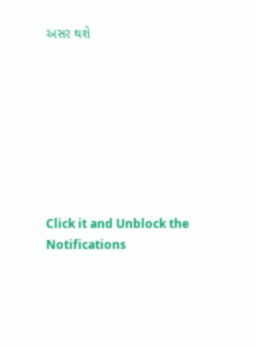અસર થશે








Click it and Unblock the Notifications